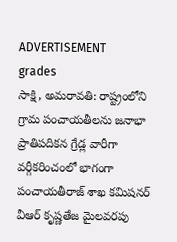ADVERTISEMENT
grades
సాక్షి, అమరావతి: రాష్ట్రంలోని గ్రామ పంచాయతీలను జనాభా ప్రాతిపదికన గ్రేడ్ల వారీగా వర్గీకరించంలో భాగంగా పంచాయతీరాజ్ శాఖ కమిషనర్ వీఆర్ కృష్ణతేజ మైలవరపు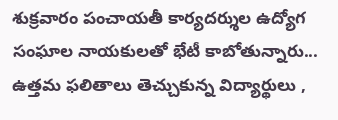శుక్రవారం పంచాయతీ కార్యదర్శుల ఉద్యోగ సంఘాల నాయకులతో భేటీ కాబోతున్నారు...
ఉత్తమ ఫలితాలు తెచ్చుకున్న విద్యార్థులు ,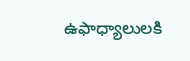ఉఫాధ్యాలులకి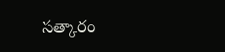సత్కారం